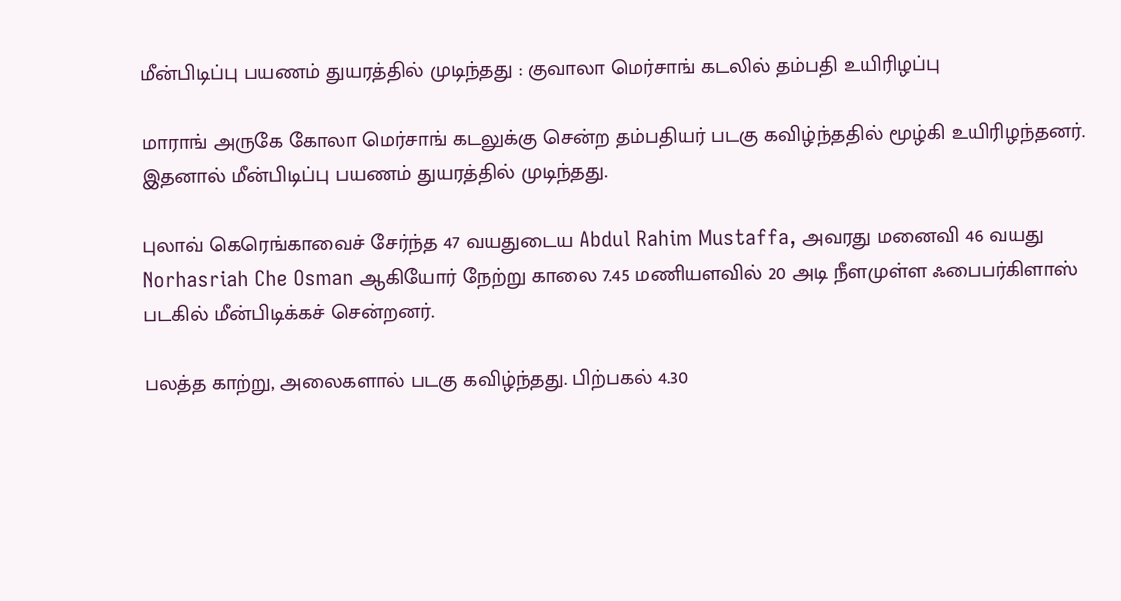மீன்பிடிப்பு பயணம் துயரத்தில் முடிந்தது : குவாலா மெர்சாங் கடலில் தம்பதி உயிரிழப்பு

மாராங் அருகே கோலா மெர்சாங் கடலுக்கு சென்ற தம்பதியர் படகு கவிழ்ந்ததில் மூழ்கி உயிரிழந்தனர். இதனால் மீன்பிடிப்பு பயணம் துயரத்தில் முடிந்தது.

புலாவ் கெரெங்காவைச் சேர்ந்த 47 வயதுடைய Abdul Rahim Mustaffa, அவரது மனைவி 46 வயது Norhasriah Che Osman ஆகியோர் நேற்று காலை 7.45 மணியளவில் 20 அடி நீளமுள்ள ஃபைபர்கிளாஸ் படகில் மீன்பிடிக்கச் சென்றனர்.

பலத்த காற்று, அலைகளால் படகு கவிழ்ந்தது. பிற்பகல் 4.30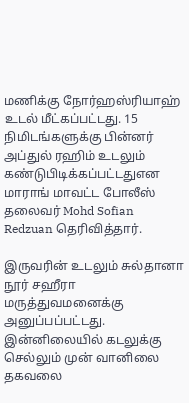மணிக்கு நோர்ஹஸ்ரியாஹ் உடல் மீட்கப்பட்டது. 15 நிமிடங்களுக்கு பின்னர் அப்துல் ரஹிம் உடலும் கண்டுபிடிக்கப்பட்டதுஎன மாராங் மாவட்ட போலீஸ் தலைவர் Mohd Sofian Redzuan தெரிவித்தார்.

இருவரின் உடலும் சுல்தானா நூர் சஹீரா மருத்துவமனைக்கு அனுப்பப்பட்டது. இன்னிலையில் கடலுக்கு செல்லும் முன் வானிலை தகவலை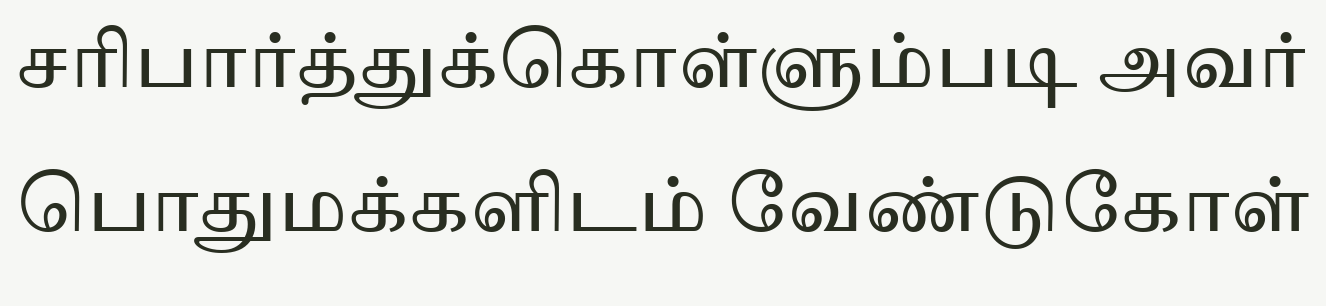சரிபார்த்துக்கொள்ளும்படி அவர் பொதுமக்களிடம் வேண்டுகோள்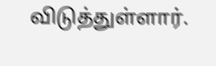விடுத்துள்ளார்.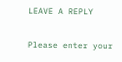LEAVE A REPLY

Please enter your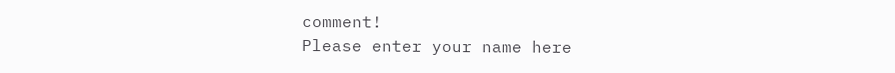comment!
Please enter your name here